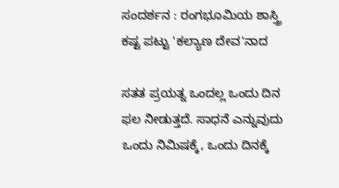ಸಂದರ್ಶನ : ರಂಗಭೂಮಿಯ ಶಾಸ್ತ್ರಿ ಕಷ್ಟ ಪಟ್ಟು 'ಕಲ್ಯಾಣ ದೇವ'ನಾದ

ಸತತ ಪ್ರಯತ್ನ ಒಂದಲ್ಲ ಒಂದು ದಿನ ಫಲ ನೀಡುತ್ತದೆ. ಸಾಧನೆ ಎನ್ನುವುದು ಒಂದು ನಿಮಿಷಕ್ಕೆ, ಒಂದು ದಿನಕ್ಕೆ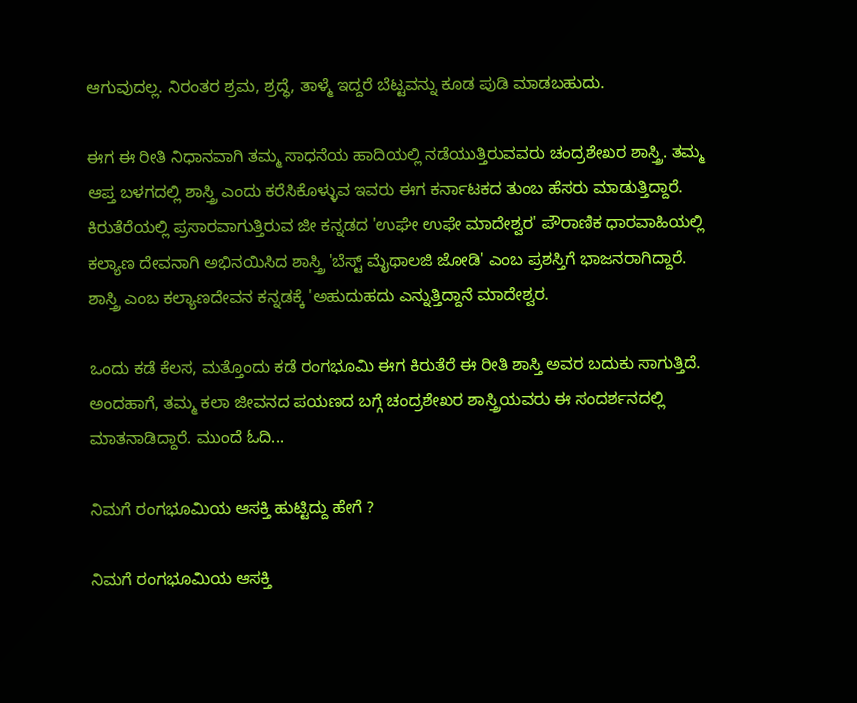ಆಗುವುದಲ್ಲ. ನಿರಂತರ ಶ್ರಮ, ಶ್ರದ್ಧೆ, ತಾಳ್ಮೆ ಇದ್ದರೆ ಬೆಟ್ಟವನ್ನು ಕೂಡ ಪುಡಿ ಮಾಡಬಹುದು.

ಈಗ ಈ ರೀತಿ ನಿಧಾನವಾಗಿ ತಮ್ಮ ಸಾಧನೆಯ ಹಾದಿಯಲ್ಲಿ ನಡೆಯುತ್ತಿರುವವರು ಚಂದ್ರಶೇಖರ ಶಾಸ್ತ್ರಿ. ತಮ್ಮ ಆಪ್ತ ಬಳಗದಲ್ಲಿ ಶಾಸ್ತ್ರಿ ಎಂದು ಕರೆಸಿಕೊಳ್ಳುವ ಇವರು ಈಗ ಕರ್ನಾಟಕದ ತುಂಬ ಹೆಸರು ಮಾಡುತ್ತಿದ್ದಾರೆ. ಕಿರುತೆರೆಯಲ್ಲಿ ಪ್ರಸಾರವಾಗುತ್ತಿರುವ ಜೀ ಕನ್ನಡದ 'ಉಘೇ ಉಫೇ ಮಾದೇಶ್ವರ' ಪೌರಾಣಿಕ ಧಾರವಾಹಿಯಲ್ಲಿ ಕಲ್ಯಾಣ ದೇವನಾಗಿ ಅಭಿನಯಿಸಿದ ಶಾಸ್ತ್ರಿ 'ಬೆಸ್ಟ್ ಮೈಥಾಲಜಿ ಜೋಡಿ' ಎಂಬ ಪ್ರಶಸ್ತಿಗೆ ಭಾಜನರಾಗಿದ್ದಾರೆ. ಶಾಸ್ತ್ರಿ ಎಂಬ ಕಲ್ಯಾಣದೇವನ ಕನ್ನಡಕ್ಕೆ 'ಅಹುದುಹದು ಎನ್ನುತ್ತಿದ್ದಾನೆ ಮಾದೇಶ್ವರ.

ಒಂದು ಕಡೆ ಕೆಲಸ, ಮತ್ತೊಂದು ಕಡೆ ರಂಗಭೂಮಿ ಈಗ ಕಿರುತೆರೆ ಈ ರೀತಿ ಶಾಸ್ತಿ ಅವರ ಬದುಕು ಸಾಗುತ್ತಿದೆ. ಅಂದಹಾಗೆ, ತಮ್ಮ ಕಲಾ ಜೀವನದ ಪಯಣದ ಬಗ್ಗೆ ಚಂದ್ರಶೇಖರ ಶಾಸ್ತ್ರಿಯವರು ಈ ಸಂದರ್ಶನದಲ್ಲಿ ಮಾತನಾಡಿದ್ದಾರೆ. ಮುಂದೆ ಓದಿ...

ನಿಮಗೆ ರಂಗಭೂಮಿಯ ಆಸಕ್ತಿ ಹುಟ್ಟಿದ್ದು ಹೇಗೆ ?

ನಿಮಗೆ ರಂಗಭೂಮಿಯ ಆಸಕ್ತಿ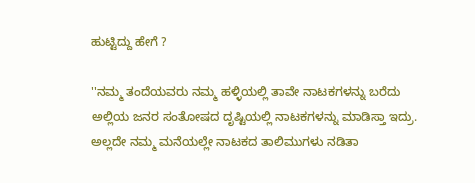ಹುಟ್ಟಿದ್ದು ಹೇಗೆ ?

''ನಮ್ಮ ತಂದೆಯವರು ನಮ್ಮ ಹಳ್ಳಿಯಲ್ಲಿ ತಾವೇ ನಾಟಕಗಳನ್ನು ಬರೆದು ಅಲ್ಲಿಯ ಜನರ ಸಂತೋಷದ ದೃಷ್ಟಿಯಲ್ಲಿ ನಾಟಕಗಳನ್ನು ಮಾಡಿಸ್ತಾ ಇದ್ರು. ಅಲ್ಲದೇ ನಮ್ಮ ಮನೆಯಲ್ಲೇ ನಾಟಕದ ತಾಲಿಮುಗಳು ನಡಿತಾ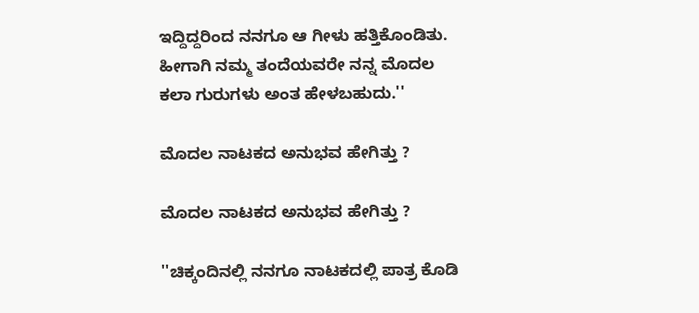ಇದ್ದಿದ್ದರಿಂದ ನನಗೂ ಆ ಗೀಳು ಹತ್ತಿಕೊಂಡಿತು. ಹೀಗಾಗಿ ನಮ್ಮ ತಂದೆಯವರೇ ನನ್ನ ಮೊದಲ ಕಲಾ ಗುರುಗಳು ಅಂತ ಹೇಳಬಹುದು.''

ಮೊದಲ ನಾಟಕದ ಅನುಭವ ಹೇಗಿತ್ತು ?

ಮೊದಲ ನಾಟಕದ ಅನುಭವ ಹೇಗಿತ್ತು ?

''ಚಿಕ್ಕಂದಿನಲ್ಲಿ ನನಗೂ ನಾಟಕದಲ್ಲಿ ಪಾತ್ರ ಕೊಡಿ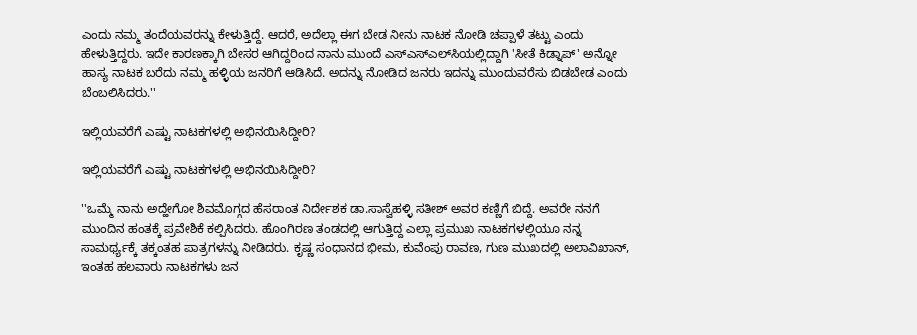ಎಂದು ನಮ್ಮ ತಂದೆಯವರನ್ನು ಕೇಳುತ್ತಿದ್ದೆ. ಆದರೆ, ಅದೆಲ್ಲಾ ಈಗ ಬೇಡ ನೀನು ನಾಟಕ ನೋಡಿ ಚಪ್ಪಾಳೆ ತಟ್ಟು ಎಂದು ಹೇಳುತ್ತಿದ್ದರು. ಇದೇ ಕಾರಣಕ್ಕಾಗಿ ಬೇಸರ ಆಗಿದ್ದರಿಂದ ನಾನು ಮುಂದೆ ಎಸ್‍ಎಸ್‍ಎಲ್‍ಸಿಯಲ್ಲಿದ್ದಾಗಿ 'ಸೀತೆ ಕಿಡ್ನಾಪ್' ಅನ್ನೋ ಹಾಸ್ಯ ನಾಟಕ ಬರೆದು ನಮ್ಮ ಹಳ್ಳಿಯ ಜನರಿಗೆ ಆಡಿಸಿದೆ. ಅದನ್ನು ನೋಡಿದ ಜನರು ಇದನ್ನು ಮುಂದುವರೆಸು ಬಿಡಬೇಡ ಎಂದು ಬೆಂಬಲಿಸಿದರು.''

ಇಲ್ಲಿಯವರೆಗೆ ಎಷ್ಟು ನಾಟಕಗಳಲ್ಲಿ ಅಭಿನಯಿಸಿದ್ದೀರಿ?

ಇಲ್ಲಿಯವರೆಗೆ ಎಷ್ಟು ನಾಟಕಗಳಲ್ಲಿ ಅಭಿನಯಿಸಿದ್ದೀರಿ?

''ಒಮ್ಮೆ ನಾನು ಅದ್ಹೇಗೋ ಶಿವಮೊಗ್ಗದ ಹೆಸರಾಂತ ನಿರ್ದೇಶಕ ಡಾ.ಸಾಸ್ವೆಹಳ್ಳಿ ಸತೀಶ್ ಅವರ ಕಣ್ಣಿಗೆ ಬಿದ್ದೆ. ಅವರೇ ನನಗೆ ಮುಂದಿನ ಹಂತಕ್ಕೆ ಪ್ರವೇಶಿಕೆ ಕಲ್ಪಿಸಿದರು. ಹೊಂಗಿರಣ ತಂಡದಲ್ಲಿ ಆಗುತ್ತಿದ್ದ ಎಲ್ಲಾ ಪ್ರಮುಖ ನಾಟಕಗಳಲ್ಲಿಯೂ ನನ್ನ ಸಾಮರ್ಥ್ಯಕ್ಕೆ ತಕ್ಕಂತಹ ಪಾತ್ರಗಳನ್ನು ನೀಡಿದರು. ಕೃಷ್ಣ ಸಂಧಾನದ ಭೀಮ, ಕುವೆಂಪು ರಾವಣ, ಗುಣ ಮುಖದಲ್ಲಿ ಅಲಾವಿಖಾನ್, ಇಂತಹ ಹಲವಾರು ನಾಟಕಗಳು ಜನ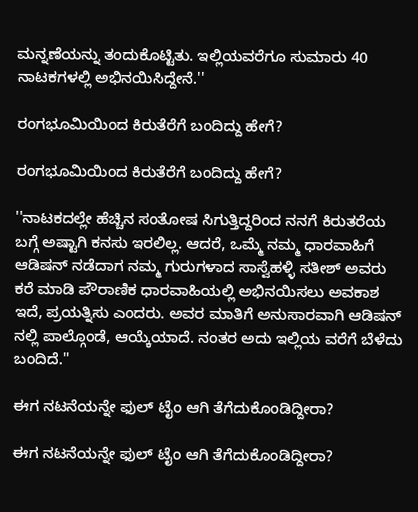ಮನ್ನಣೆಯನ್ನು ತಂದುಕೊಟ್ಟಿತು. ಇಲ್ಲಿಯವರೆಗೂ ಸುಮಾರು 40 ನಾಟಕಗಳಲ್ಲಿ ಅಭಿನಯಿಸಿದ್ದೇನೆ.''

ರಂಗಭೂಮಿಯಿಂದ ಕಿರುತೆರೆಗೆ ಬಂದಿದ್ದು ಹೇಗೆ?

ರಂಗಭೂಮಿಯಿಂದ ಕಿರುತೆರೆಗೆ ಬಂದಿದ್ದು ಹೇಗೆ?

''ನಾಟಕದಲ್ಲೇ ಹೆಚ್ಚಿನ ಸಂತೋಷ ಸಿಗುತ್ತಿದ್ದರಿಂದ ನನಗೆ ಕಿರುತರೆಯ ಬಗ್ಗೆ ಅಷ್ಟಾಗಿ ಕನಸು ಇರಲಿಲ್ಲ. ಆದರೆ, ಒಮ್ಮೆ ನಮ್ಮ ಧಾರವಾಹಿಗೆ ಆಡಿಷನ್ ನಡೆದಾಗ ನಮ್ಮ ಗುರುಗಳಾದ ಸಾಸ್ವೆಹಳ್ಳಿ ಸತೀಶ್ ಅವರು ಕರೆ ಮಾಡಿ ಪೌರಾಣಿಕ ಧಾರವಾಹಿಯಲ್ಲಿ ಅಭಿನಯಿಸಲು ಅವಕಾಶ ಇದೆ, ಪ್ರಯತ್ನಿಸು ಎಂದರು. ಅವರ ಮಾತಿಗೆ ಅನುಸಾರವಾಗಿ ಆಡಿಷನ್ ನಲ್ಲಿ ಪಾಲ್ಗೊಂಡೆ, ಆಯ್ಕೆಯಾದೆ. ನಂತರ ಅದು ಇಲ್ಲಿಯ ವರೆಗೆ ಬೆಳೆದು ಬಂದಿದೆ.''

ಈಗ ನಟನೆಯನ್ನೇ ಫುಲ್ ಟೈಂ ಆಗಿ ತೆಗೆದುಕೊಂಡಿದ್ದೀರಾ?

ಈಗ ನಟನೆಯನ್ನೇ ಫುಲ್ ಟೈಂ ಆಗಿ ತೆಗೆದುಕೊಂಡಿದ್ದೀರಾ?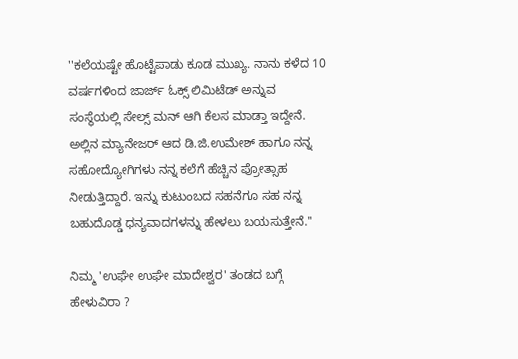''ಕಲೆಯಷ್ಟೇ ಹೊಟ್ಟೆಪಾಡು ಕೂಡ ಮುಖ್ಯ. ನಾನು ಕಳೆದ 10 ವರ್ಷಗಳಿಂದ ಜಾರ್ಜ್ ಓಕ್ಸ್ ಲಿಮಿಟೆಡ್ ಅನ್ನುವ ಸಂಸ್ಥೆಯಲ್ಲಿ ಸೇಲ್ಸ್ ಮನ್ ಆಗಿ ಕೆಲಸ ಮಾಡ್ತಾ ಇದ್ದೇನೆ. ಅಲ್ಲಿನ ಮ್ಯಾನೇಜರ್ ಆದ ಡಿ.ಜಿ.ಉಮೇಶ್ ಹಾಗೂ ನನ್ನ ಸಹೋದ್ಯೋಗಿಗಳು ನನ್ನ ಕಲೆಗೆ ಹೆಚ್ಚಿನ ಪ್ರೋತ್ಸಾಹ ನೀಡುತ್ತಿದ್ದಾರೆ. ಇನ್ನು ಕುಟುಂಬದ ಸಹನೆಗೂ ಸಹ ನನ್ನ ಬಹುದೊಡ್ಡ ಧನ್ಯವಾದಗಳನ್ನು ಹೇಳಲು ಬಯಸುತ್ತೇನೆ.''

ನಿಮ್ಮ 'ಉಘೇ ಉಘೇ ಮಾದೇಶ್ವರ' ತಂಡದ ಬಗ್ಗೆ ಹೇಳುವಿರಾ ?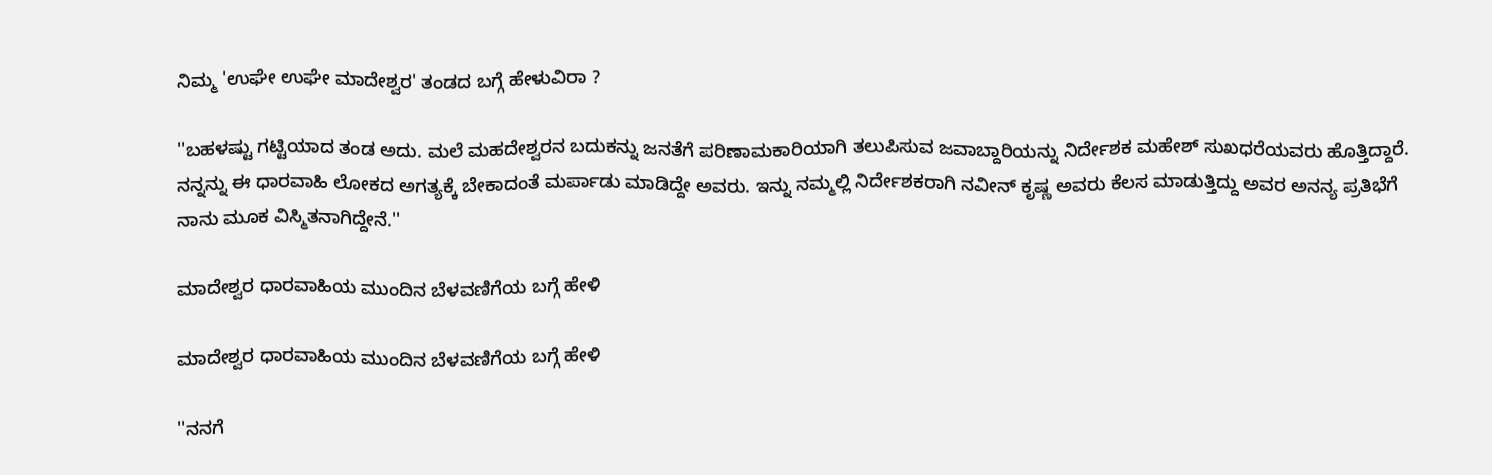ನಿಮ್ಮ 'ಉಘೇ ಉಘೇ ಮಾದೇಶ್ವರ' ತಂಡದ ಬಗ್ಗೆ ಹೇಳುವಿರಾ ?

''ಬಹಳಷ್ಟು ಗಟ್ಟಿಯಾದ ತಂಡ ಅದು. ಮಲೆ ಮಹದೇಶ್ವರನ ಬದುಕನ್ನು ಜನತೆಗೆ ಪರಿಣಾಮಕಾರಿಯಾಗಿ ತಲುಪಿಸುವ ಜವಾಬ್ದಾರಿಯನ್ನು ನಿರ್ದೇಶಕ ಮಹೇಶ್ ಸುಖಧರೆಯವರು ಹೊತ್ತಿದ್ದಾರೆ. ನನ್ನನ್ನು ಈ ಧಾರವಾಹಿ ಲೋಕದ ಅಗತ್ಯಕ್ಕೆ ಬೇಕಾದಂತೆ ಮರ್ಪಾಡು ಮಾಡಿದ್ದೇ ಅವರು. ಇನ್ನು ನಮ್ಮಲ್ಲಿ ನಿರ್ದೇಶಕರಾಗಿ ನವೀನ್ ಕೃಷ್ಣ ಅವರು ಕೆಲಸ ಮಾಡುತ್ತಿದ್ದು ಅವರ ಅನನ್ಯ ಪ್ರತಿಭೆಗೆ ನಾನು ಮೂಕ ವಿಸ್ಮಿತನಾಗಿದ್ದೇನೆ.''

ಮಾದೇಶ್ವರ ಧಾರವಾಹಿಯ ಮುಂದಿನ ಬೆಳವಣಿಗೆಯ ಬಗ್ಗೆ ಹೇಳಿ

ಮಾದೇಶ್ವರ ಧಾರವಾಹಿಯ ಮುಂದಿನ ಬೆಳವಣಿಗೆಯ ಬಗ್ಗೆ ಹೇಳಿ

''ನನಗೆ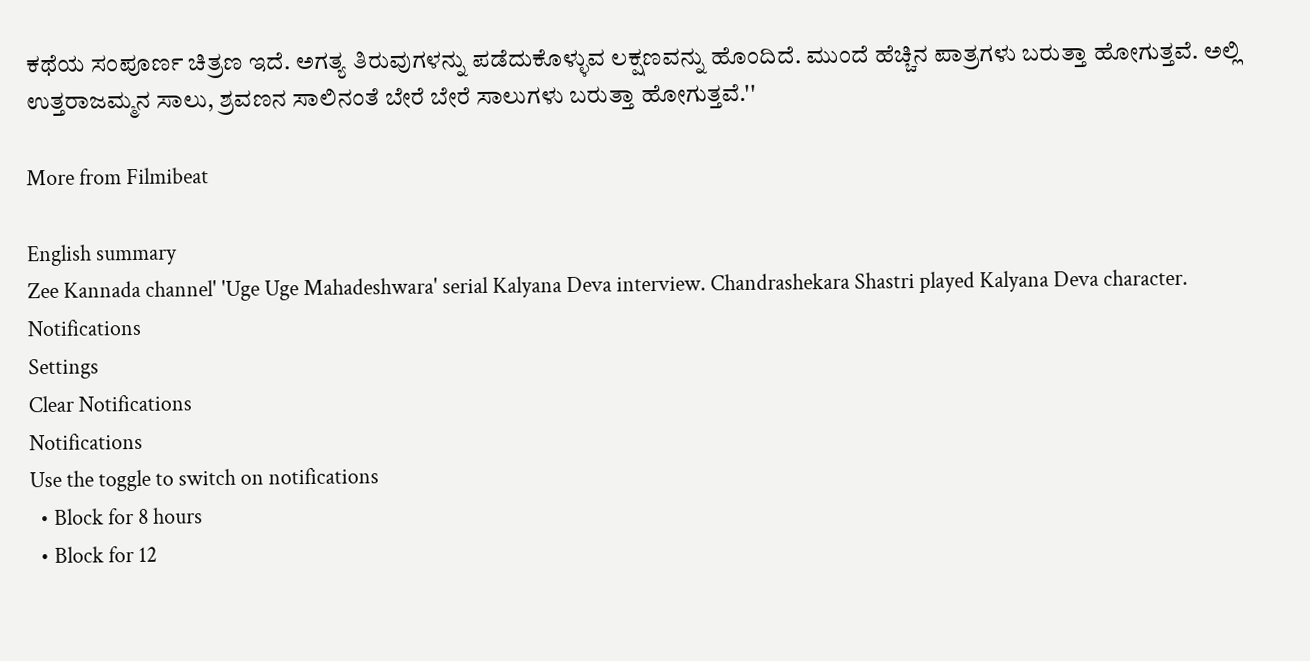ಕಥೆಯ ಸಂಪೂರ್ಣ ಚಿತ್ರಣ ಇದೆ. ಅಗತ್ಯ ತಿರುವುಗಳನ್ನು ಪಡೆದುಕೊಳ್ಳುವ ಲಕ್ಷಣವನ್ನು ಹೊಂದಿದೆ. ಮುಂದೆ ಹೆಚ್ಚಿನ ಪಾತ್ರಗಳು ಬರುತ್ತಾ ಹೋಗುತ್ತವೆ. ಅಲ್ಲಿ ಉತ್ತರಾಜಮ್ಮನ ಸಾಲು, ಶ್ರವಣನ ಸಾಲಿನಂತೆ ಬೇರೆ ಬೇರೆ ಸಾಲುಗಳು ಬರುತ್ತಾ ಹೋಗುತ್ತವೆ.''

More from Filmibeat

English summary
Zee Kannada channel' 'Uge Uge Mahadeshwara' serial Kalyana Deva interview. Chandrashekara Shastri played Kalyana Deva character.
Notifications
Settings
Clear Notifications
Notifications
Use the toggle to switch on notifications
  • Block for 8 hours
  • Block for 12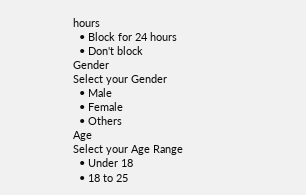hours
  • Block for 24 hours
  • Don't block
Gender
Select your Gender
  • Male
  • Female
  • Others
Age
Select your Age Range
  • Under 18
  • 18 to 25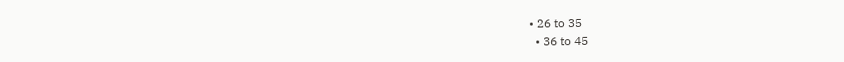• 26 to 35
  • 36 to 45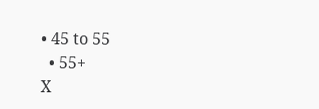• 45 to 55
  • 55+
X